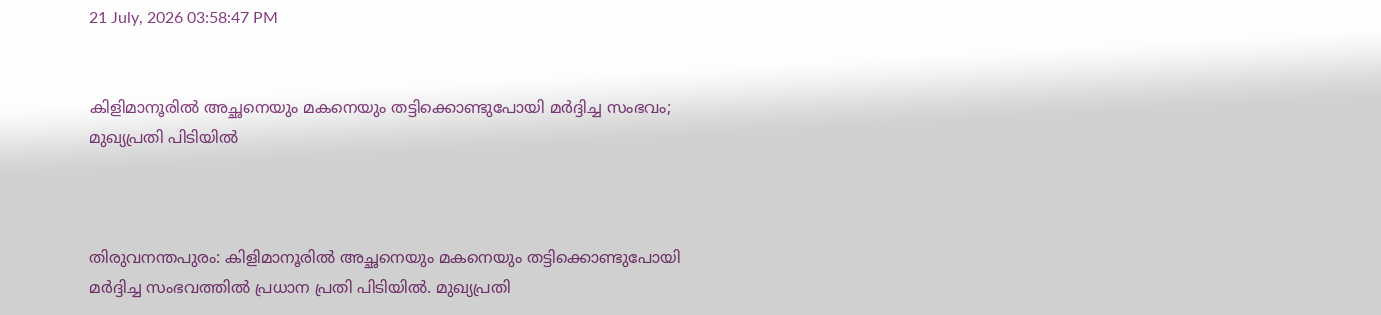21 July, 2026 03:58:47 PM


കിളിമാനൂരില്‍ അച്ഛനെയും മകനെയും തട്ടിക്കൊണ്ടുപോയി മര്‍ദ്ദിച്ച സംഭവം; മുഖ്യപ്രതി പിടിയില്‍



തിരുവനന്തപുരം: കിളിമാനൂരില്‍ അച്ഛനെയും മകനെയും തട്ടിക്കൊണ്ടുപോയി മര്‍ദ്ദിച്ച സംഭവത്തില്‍ പ്രധാന പ്രതി പിടിയില്‍. മുഖ്യപ്രതി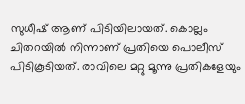സുധീഷ് ആണ് പിടിയിലായത്. കൊല്ലം ചിതറയില്‍ നിന്നാണ് പ്രതിയെ പൊലീസ് പിടികൂടിയത്. രാവിലെ മറ്റു മൂന്നു പ്രതികളേയും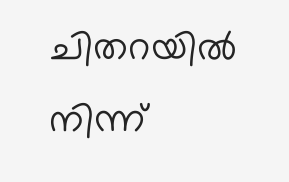ചിതറയില്‍ നിന്ന്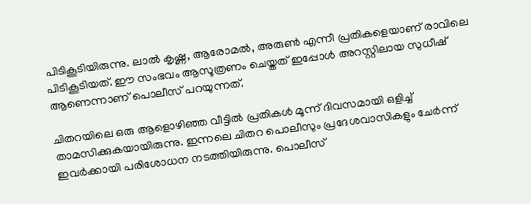പിടികൂടിയിരുന്നു. ലാല്‍ കൃഷ്ണ, ആരോമല്‍, അരുണ്‍ എന്നീ പ്രതികളെയാണ് രാവിലെ പിടികൂടിയത്. ഈ സംഭവം ആസൂത്രണം ചെയ്തത് ഇപ്പോള്‍ അറസ്റ്റിലായ സുധീഷ് ആണെന്നാണ് പൊലീസ് പറയുന്നത്.

ചിതറയിലെ ഒരു ആളൊഴിഞ്ഞ വീട്ടില്‍ പ്രതികള്‍ മൂന്ന് ദിവസമായി ഒളിച്ച് താമസിക്കുകയായിരുന്നു. ഇന്നലെ ചിതറ പൊലീസും പ്രദേശവാസികളും ചേര്‍ന്ന് ഇവര്‍ക്കായി പരിശോധന നടത്തിയിരുന്നു. പൊലീസ്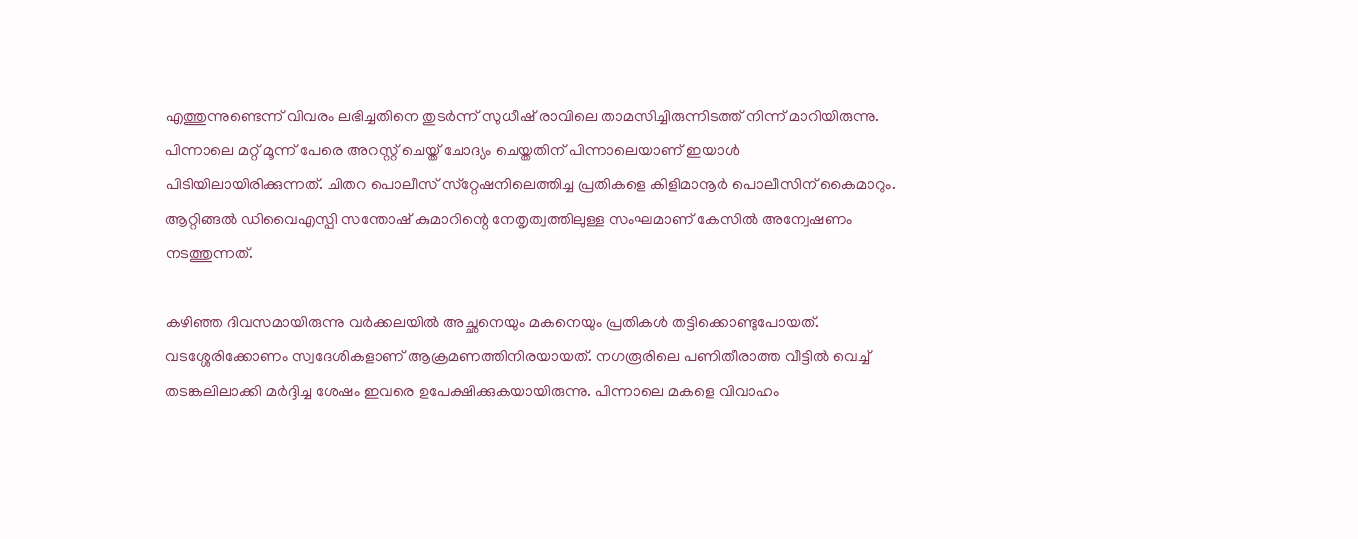എത്തുന്നുണ്ടെന്ന് വിവരം ലഭിച്ചതിനെ തുടര്‍ന്ന് സുധീഷ് രാവിലെ താമസിച്ചിരുന്നിടത്ത് നിന്ന് മാറിയിരുന്നു. പിന്നാലെ മറ്റ് മൂന്ന് പേരെ അറസ്റ്റ് ചെയ്ത് ചോദ്യം ചെയ്തതിന് പിന്നാലെയാണ് ഇയാള്‍ പിടിയിലായിരിക്കുന്നത്. ചിതറ പൊലീസ് സ്‌റ്റേഷനിലെത്തിച്ച പ്രതികളെ കിളിമാനൂര്‍ പൊലീസിന് കൈമാറും. ആറ്റിങ്ങല്‍ ഡിവൈഎസ്പി സന്തോഷ് കുമാറിന്റെ നേതൃത്വത്തിലുള്ള സംഘമാണ് കേസില്‍ അന്വേഷണം നടത്തുന്നത്.

കഴിഞ്ഞ ദിവസമായിരുന്നു വര്‍ക്കലയില്‍ അച്ഛനെയും മകനെയും പ്രതികള്‍ തട്ടിക്കൊണ്ടുപോയത്. വടശ്ശേരിക്കോണം സ്വദേശികളാണ് ആക്രമണത്തിനിരയായത്. നഗരൂരിലെ പണിതീരാത്ത വീട്ടില്‍ വെച്ച് തടങ്കലിലാക്കി മര്‍ദ്ദിച്ച ശേഷം ഇവരെ ഉപേക്ഷിക്കുകയായിരുന്നു. പിന്നാലെ മകളെ വിവാഹം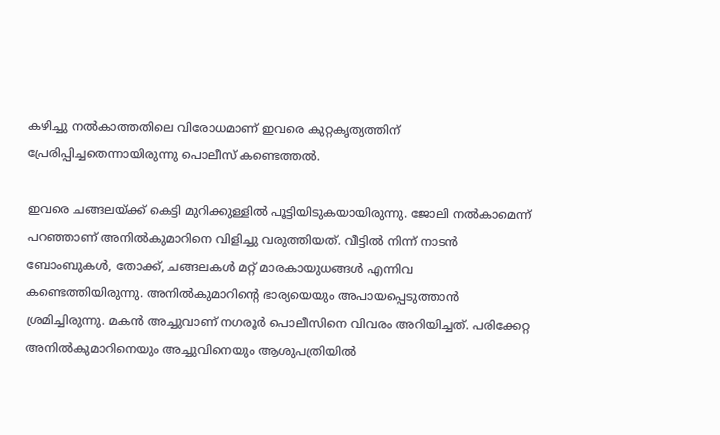കഴിച്ചു നല്‍കാത്തതിലെ വിരോധമാണ് ഇവരെ കുറ്റകൃത്യത്തിന് പ്രേരിപ്പിച്ചതെന്നായിരുന്നു പൊലീസ് കണ്ടെത്തല്‍.

ഇവരെ ചങ്ങലയ്ക്ക് കെട്ടി മുറിക്കുള്ളില്‍ പൂട്ടിയിടുകയായിരുന്നു. ജോലി നല്‍കാമെന്ന് പറഞ്ഞാണ് അനില്‍കുമാറിനെ വിളിച്ചു വരുത്തിയത്. വീട്ടില്‍ നിന്ന് നാടന്‍ ബോംബുകള്‍, തോക്ക്, ചങ്ങലകള്‍ മറ്റ് മാരകായുധങ്ങള്‍ എന്നിവ കണ്ടെത്തിയിരുന്നു. അനില്‍കുമാറിന്റെ ഭാര്യയെയും അപായപ്പെടുത്താന്‍ ശ്രമിച്ചിരുന്നു. മകന്‍ അച്ചുവാണ് നഗരൂര്‍ പൊലീസിനെ വിവരം അറിയിച്ചത്. പരിക്കേറ്റ അനില്‍കുമാറിനെയും അച്ചുവിനെയും ആശുപത്രിയില്‍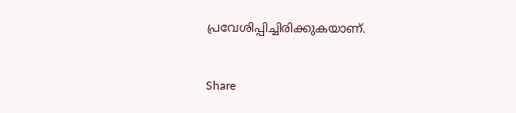പ്രവേശിപ്പിച്ചിരിക്കുകയാണ്.


Share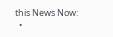this News Now:
  •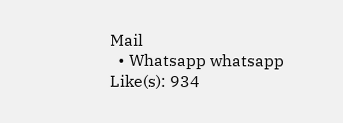Mail
  • Whatsapp whatsapp
Like(s): 934